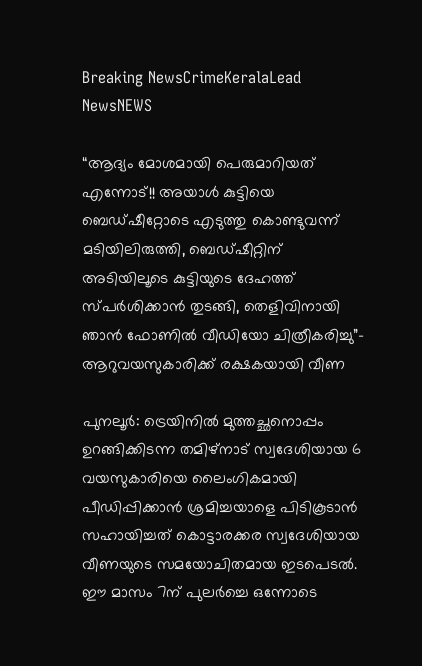Breaking NewsCrimeKeralaLead NewsNEWS

“ആദ്യം മോശമായി പെരുമാറിയത് എന്നോട്!! അയാൾ കുട്ടിയെ ബെഡ്ഷീറ്റോടെ എടുത്തു കൊണ്ടുവന്ന് മടിയിലിരുത്തി, ബെഡ്ഷീറ്റിന് അടിയിലൂടെ കുട്ടിയുടെ ദേഹത്ത് സ്പർശിക്കാൻ തുടങ്ങി, തെളിവിനായി ഞാൻ ഫോണിൽ വീഡിയോ ചിത്രീകരിച്ചു”- ആറുവയസുകാരിക്ക് രക്ഷകയായി വീണ

പുനലൂർ: ട്രെയിനിൽ മുത്തച്ഛനൊപ്പം ഉറങ്ങിക്കിടന്ന തമിഴ്നാട് സ്വദേശിയായ 6 വയസുകാരിയെ ലൈംഗികമായി പീഡിപ്പിക്കാൻ ശ്രമിച്ചയാളെ പിടികൂടാൻ സഹായിച്ചത് കൊട്ടാരക്കര സ്വദേശിയായ വീണയുടെ സമയോചിതമായ ഇടപെടൽ. ഈ മാസം 7ന് പുലർച്ചെ ഒന്നോടെ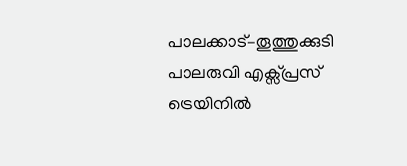പാലക്കാട്–തൂത്തുക്കുടി പാലരുവി എക്സ്പ്രസ് ട്രെയിനിൽ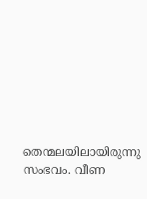തെന്മലയിലായിരുന്നു സംഭവം. വീണ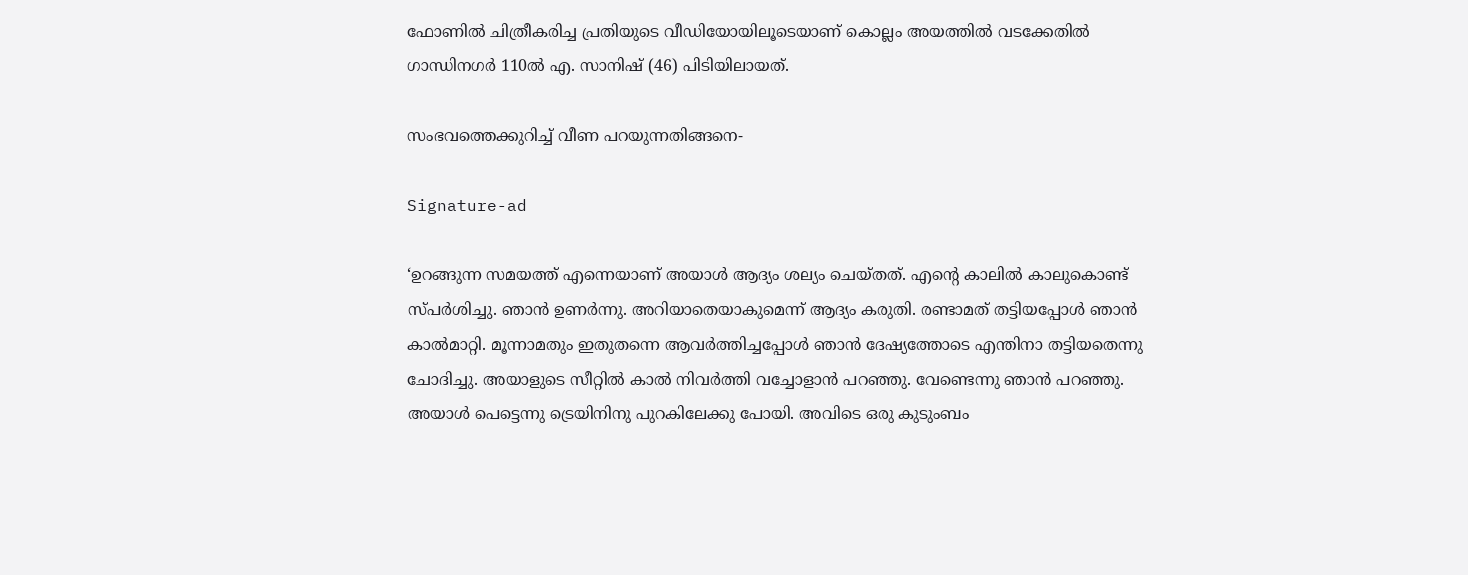ഫോണിൽ ചിത്രീകരിച്ച പ്രതിയുടെ വീഡിയോയിലൂടെയാണ് കൊല്ലം അയത്തിൽ വടക്കേതിൽ ഗാന്ധിനഗർ 110ൽ എ. സാനിഷ് (46) പിടിയിലായത്.

സംഭവത്തെക്കുറിച്ച് വീണ പറയുന്നതിങ്ങനെ-

Signature-ad

‘ഉറങ്ങുന്ന സമയത്ത് എന്നെയാണ് അയാൾ ആദ്യം ശല്യം ചെയ്തത്. എന്റെ കാലിൽ കാലുകൊണ്ട് സ്പർശിച്ചു. ഞാൻ ഉണർന്നു. അറിയാതെയാകുമെന്ന് ആദ്യം കരുതി. രണ്ടാമത് തട്ടിയപ്പോൾ ഞാൻ കാൽമാറ്റി. മൂന്നാമതും ഇതുതന്നെ ആവർത്തിച്ചപ്പോൾ ഞാൻ ദേഷ്യത്തോടെ എന്തിനാ തട്ടിയതെന്നു ചോദിച്ചു. അയാളുടെ സീറ്റിൽ കാൽ നിവർത്തി വച്ചോളാൻ പറഞ്ഞു. വേണ്ടെന്നു ഞാൻ പറഞ്ഞു. അയാൾ പെട്ടെന്നു ട്രെയിനിനു പുറകിലേക്കു പോയി. അവിടെ ഒരു കുടുംബം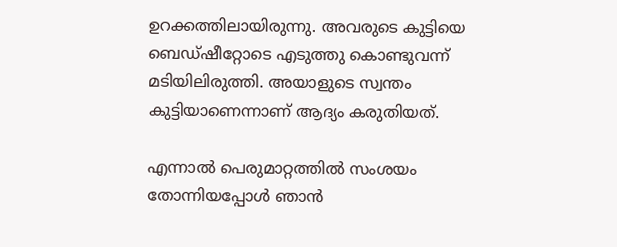ഉറക്കത്തിലായിരുന്നു. അവരുടെ കുട്ടിയെ ബെഡ്ഷീറ്റോടെ എടുത്തു കൊണ്ടുവന്ന് മടിയിലിരുത്തി. അയാളുടെ സ്വന്തം കുട്ടിയാണെന്നാണ് ആദ്യം കരുതിയത്.

എന്നാൽ പെരുമാറ്റത്തിൽ സംശയം തോന്നിയപ്പോൾ ഞാൻ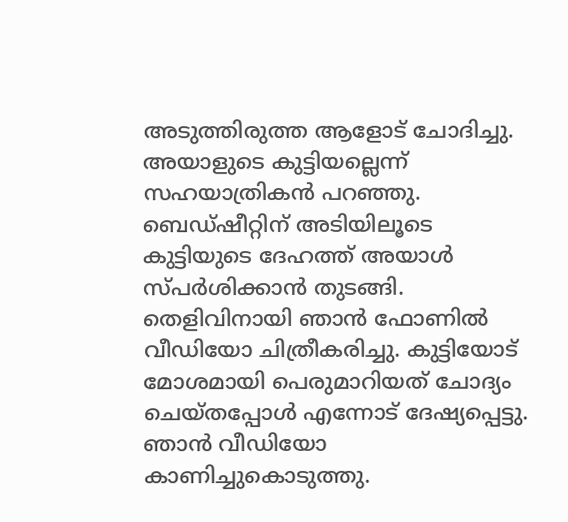അടുത്തിരുത്ത ആളോട് ചോദിച്ചു. അയാളുടെ കുട്ടിയല്ലെന്ന് സഹയാത്രികൻ പറഞ്ഞു. ബെഡ്ഷീറ്റിന് അടിയിലൂടെ കുട്ടിയുടെ ദേഹത്ത് അയാൾ സ്പർശിക്കാൻ തുടങ്ങി. തെളിവിനായി ഞാൻ ഫോണിൽ വീഡിയോ ചിത്രീകരിച്ചു. കുട്ടിയോട് മോശമായി പെരുമാറിയത് ചോദ്യം ചെയ്തപ്പോൾ എന്നോട് ദേഷ്യപ്പെട്ടു. ഞാൻ വീഡിയോ കാണിച്ചുകൊടുത്തു.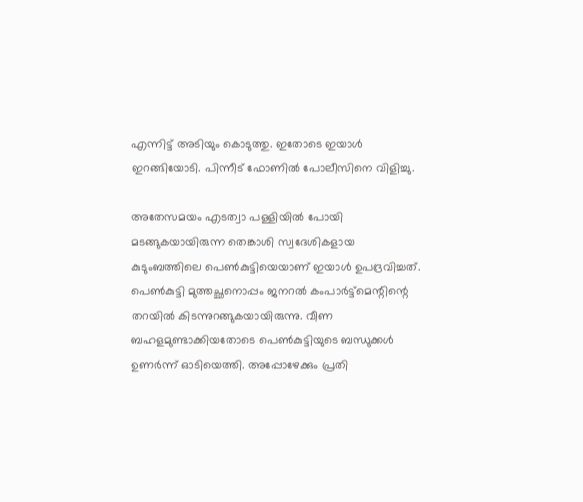എന്നിട്ട് അടിയും കൊടുത്തു. ഇതോടെ ഇയാൾ ഇറങ്ങിയോടി. പിന്നീട് ഫോണിൽ പോലീസിനെ വിളിച്ചു.

അതേസമയം എടത്വാ പള്ളിയിൽ പോയി മടങ്ങുകയായിരുന്ന തെങ്കാശി സ്വദേശികളായ കുടുംബത്തിലെ പെൺകുട്ടിയെയാണ് ഇയാൾ ഉപദ്രവിച്ചത്. പെൺകുട്ടി മുത്തച്ഛനൊപ്പം ജനറൽ കംപാർട്ട്മെന്റിന്റെ തറയിൽ കിടന്നുറങ്ങുകയായിരുന്നു. വീണ ബഹളമുണ്ടാക്കിയതോടെ പെൺകുട്ടിയുടെ ബന്ധുക്കൾ ഉണർന്ന് ഓടിയെത്തി. അപ്പോഴേക്കും പ്രതി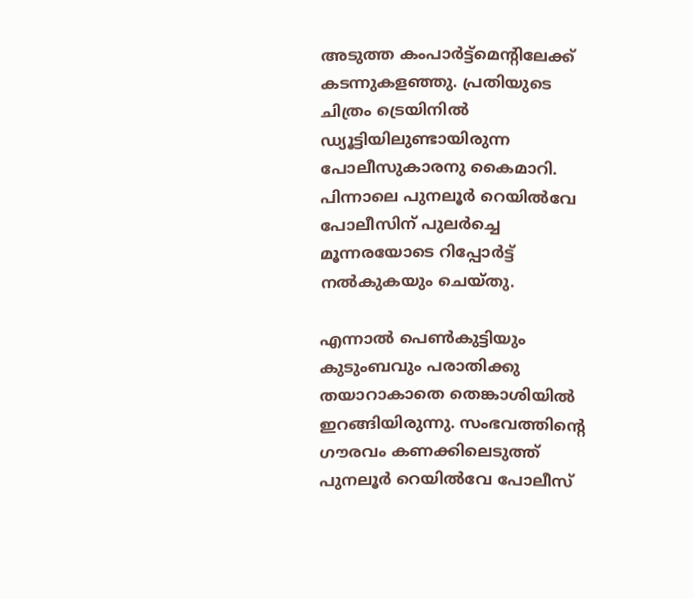അടുത്ത കംപാർട്ട്മെന്റിലേക്ക് കടന്നുകളഞ്ഞു. പ്രതിയുടെ ചിത്രം ട്രെയിനിൽ ഡ്യൂട്ടിയിലുണ്ടായിരുന്ന പോലീസുകാരനു കൈമാറി. പിന്നാലെ പുനലൂർ റെയിൽവേ പോലീസിന് പുലർച്ചെ മൂന്നരയോടെ റിപ്പോർട്ട് നൽകുകയും ചെയ്തു.

എന്നാൽ പെൺകുട്ടിയും കുടുംബവും പരാതിക്കു തയാറാകാതെ തെങ്കാശിയിൽ ഇറങ്ങിയിരുന്നു. സംഭവത്തിന്റെ ഗൗരവം കണക്കിലെടുത്ത് പുനലൂർ റെയിൽവേ പോലീസ്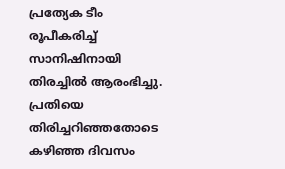പ്രത്യേക ടീം രൂപീകരിച്ച് സാനിഷിനായി തിരച്ചിൽ ആരംഭിച്ചു. പ്രതിയെ തിരിച്ചറിഞ്ഞതോടെ കഴിഞ്ഞ ദിവസം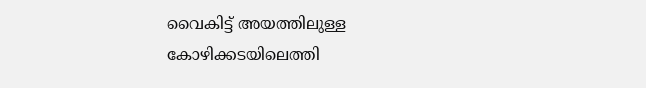വൈകിട്ട് അയത്തിലുള്ള കോഴിക്കടയിലെത്തി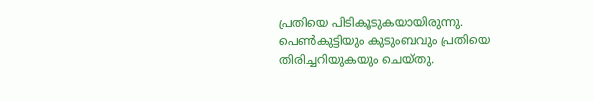പ്രതിയെ പിടികൂടുകയായിരുന്നു. പെൺകുട്ടിയും കുടുംബവും പ്രതിയെ തിരിച്ചറിയുകയും ചെയ്തു.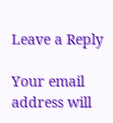Leave a Reply

Your email address will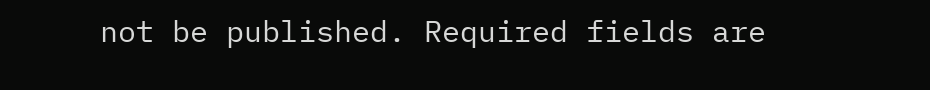not be published. Required fields are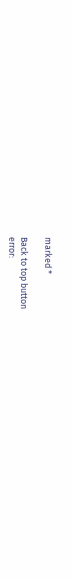marked *

Back to top button
error: